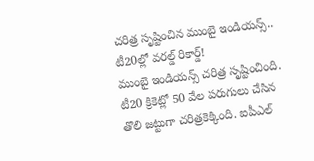చరిత్ర సృష్టించిన ముంబై ఇండియన్స్.. టీ20ల్లో వరల్డ్ రికార్డ్!
ముంబై ఇండియన్స్ చరిత్ర సృష్టించింది. టీ20 క్రికెట్లో 50 వేల పరుగులు చేసిన తొలి జట్టుగా చరిత్రకెక్కింది. ఐపీఎల్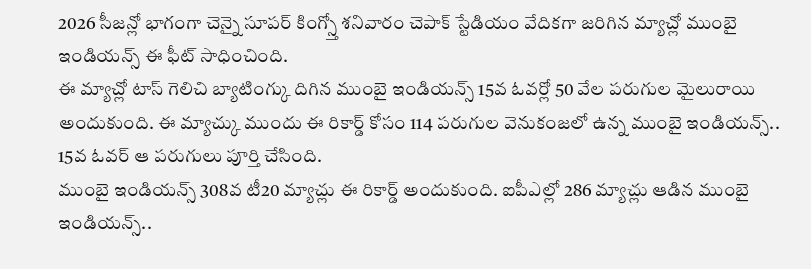2026 సీజన్లో భాగంగా చెన్నై సూపర్ కింగ్స్తో శనివారం చెపాక్ స్టేడియం వేదికగా జరిగిన మ్యాచ్లో ముంబై ఇండియన్స్ ఈ ఫీట్ సాధించింది.
ఈ మ్యాచ్లో టాస్ గెలిచి బ్యాటింగ్కు దిగిన ముంబై ఇండియన్స్ 15వ ఓవర్లో 50 వేల పరుగుల మైలురాయి అందుకుంది. ఈ మ్యాచ్కు ముందు ఈ రికార్డ్ కోసం 114 పరుగుల వెనుకంజలో ఉన్న ముంబై ఇండియన్స్.. 15వ ఓవర్ ఆ పరుగులు పూర్తి చేసింది.
ముంబై ఇండియన్స్ 308వ టీ20 మ్యాచ్లు ఈ రికార్డ్ అందుకుంది. ఐపీఎల్లో 286 మ్యాచ్లు ఆడిన ముంబై ఇండియన్స్..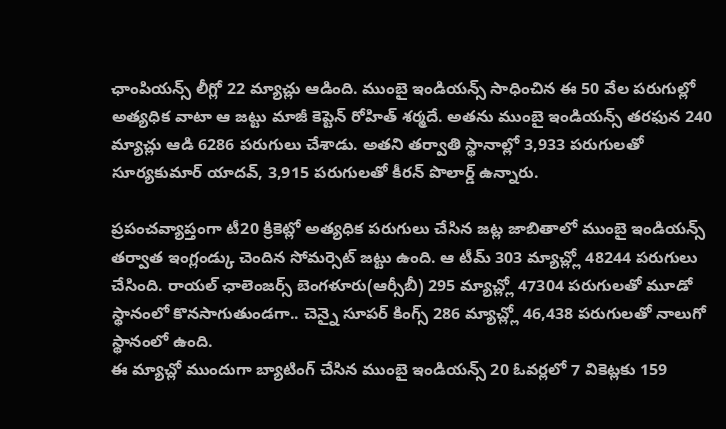ఛాంపియన్స్ లీగ్లో 22 మ్యాచ్లు ఆడింది. ముంబై ఇండియన్స్ సాధించిన ఈ 50 వేల పరుగుల్లో అత్యధిక వాటా ఆ జట్టు మాజీ కెప్టెన్ రోహిత్ శర్మదే. అతను ముంబై ఇండియన్స్ తరఫున 240 మ్యాచ్లు ఆడి 6286 పరుగులు చేశాడు. అతని తర్వాతి స్థానాల్లో 3,933 పరుగులతో సూర్యకుమార్ యాదవ్, 3,915 పరుగులతో కీరన్ పొలార్డ్ ఉన్నారు.

ప్రపంచవ్యాప్తంగా టీ20 క్రికెట్లో అత్యధిక పరుగులు చేసిన జట్ల జాబితాలో ముంబై ఇండియన్స్ తర్వాత ఇంగ్లండ్కు చెందిన సోమర్సెట్ జట్టు ఉంది. ఆ టీమ్ 303 మ్యాచ్ల్లో 48244 పరుగులు చేసింది. రాయల్ ఛాలెంజర్స్ బెంగళూరు(ఆర్సీబీ) 295 మ్యాచ్ల్లో 47304 పరుగులతో మూడో స్థానంలో కొనసాగుతుండగా.. చెన్నై సూపర్ కింగ్స్ 286 మ్యాచ్ల్లో 46,438 పరుగులతో నాలుగో స్థానంలో ఉంది.
ఈ మ్యాచ్లో ముందుగా బ్యాటింగ్ చేసిన ముంబై ఇండియన్స్ 20 ఓవర్లలో 7 వికెట్లకు 159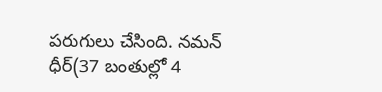పరుగులు చేసింది. నమన్ ధీర్(37 బంతుల్లో 4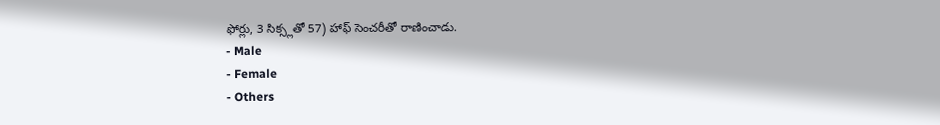ఫోర్లు, 3 సిక్స్లతో 57) హాఫ్ సెంచరీతో రాణించాడు.
- Male
- Female
- Others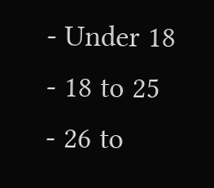- Under 18
- 18 to 25
- 26 to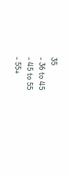35
- 36 to 45
- 45 to 55
- 55+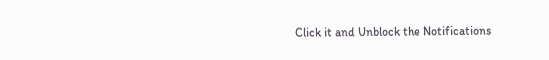Click it and Unblock the Notifications